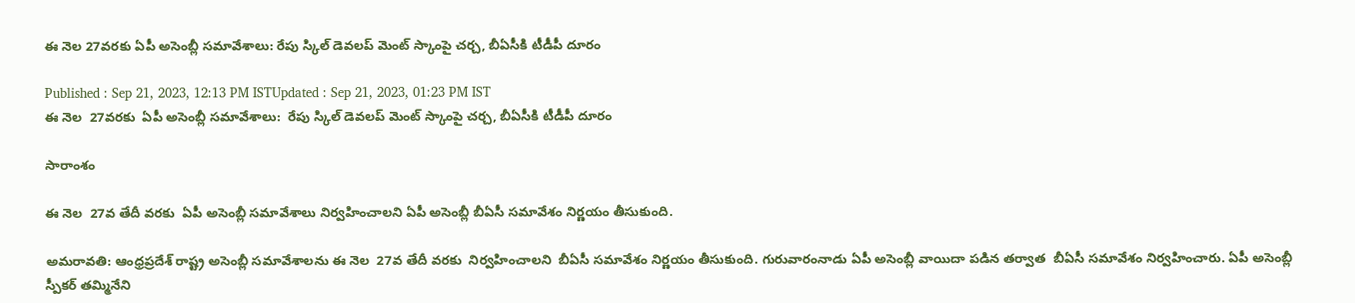ఈ నెల 27వరకు ఏపీ అసెంబ్లీ సమావేశాలు: రేపు స్కిల్ డెవలప్ మెంట్ స్కాంపై చర్చ, బీఏసీకి టీడీపీ దూరం

Published : Sep 21, 2023, 12:13 PM ISTUpdated : Sep 21, 2023, 01:23 PM IST
ఈ నెల  27వరకు  ఏపీ అసెంబ్లీ సమావేశాలు:  రేపు స్కిల్ డెవలప్ మెంట్ స్కాంపై చర్చ, బీఏసీకి టీడీపీ దూరం

సారాంశం

ఈ నెల  27వ తేదీ వరకు  ఏపీ అసెంబ్లీ సమావేశాలు నిర్వహించాలని ఏపీ అసెంబ్లీ బీఏసీ సమావేశం నిర్ణయం తీసుకుంది.

అమరావతి: ఆంధ్రప్రదేశ్ రాష్ట్ర అసెంబ్లీ సమావేశాలను ఈ నెల  27వ తేదీ వరకు  నిర్వహించాలని  బీఏసీ సమావేశం నిర్ణయం తీసుకుంది. గురువారంనాడు ఏపీ అసెంబ్లీ వాయిదా పడిన తర్వాత  బీఏసీ సమావేశం నిర్వహించారు. ఏపీ అసెంబ్లీ స్పీకర్ తమ్మినేని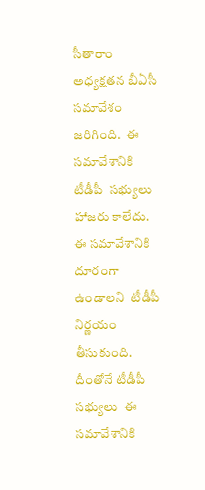సీతారాం అధ్యక్షతన బీఏసీ సమావేశం జరిగింది.  ఈ సమావేశానికి టీడీపీ  సభ్యులు హాజరు కాలేదు. ఈ సమావేశానికి దూరంగా ఉండాలని  టీడీపీ నిర్ణయం తీసుకుంది. దీంతోనే టీడీపీ సభ్యులు  ఈ సమావేశానికి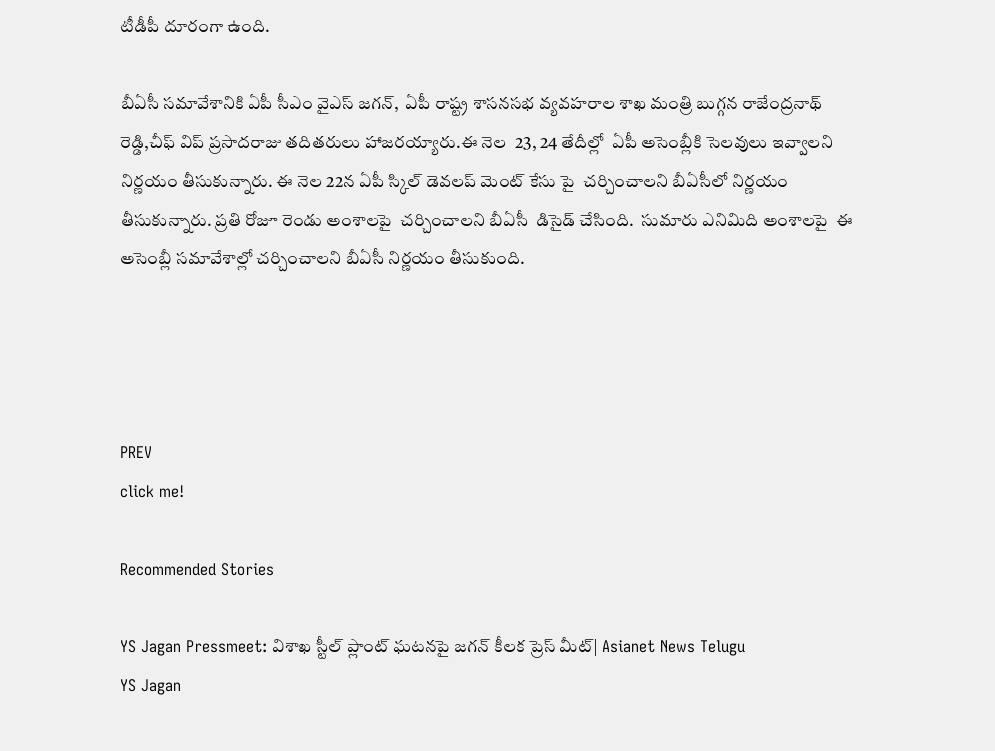టీడీపీ దూరంగా ఉంది.

బీఏసీ సమావేశానికి ఏపీ సీఎం వైఎస్ జగన్,  ఏపీ రాష్ట్ర శాసనసభ వ్యవహరాల శాఖ మంత్రి బుగ్గన రాజేంద్రనాథ్ రెడ్డి,చీఫ్ విప్ ప్రసాదరాజు తదితరులు హాజరయ్యారు.ఈ నెల  23, 24 తేదీల్లో  ఏపీ అసెంబ్లీకి సెలవులు ఇవ్వాలని నిర్ణయం తీసుకున్నారు. ఈ నెల 22న ఏపీ స్కిల్ డెవలప్ మెంట్ కేసు పై  చర్చించాలని బీఏసీలో నిర్ణయం తీసుకున్నారు. ప్రతి రోజూ రెండు అంశాలపై  చర్చించాలని బీఏసీ  డిసైడ్ చేసింది.  సుమారు ఎనిమిది అంశాలపై  ఈ అసెంబ్లీ సమావేశాల్లో చర్చించాలని బీఏసీ నిర్ణయం తీసుకుంది.




PREV
click me!

Recommended Stories

YS Jagan Pressmeet: విశాఖ స్టీల్ ప్లాంట్ ఘటనపై జగన్ కీలక ప్రెస్ మీట్| Asianet News Telugu
YS Jagan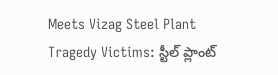Meets Vizag Steel Plant Tragedy Victims: స్టీల్ ప్లాంట్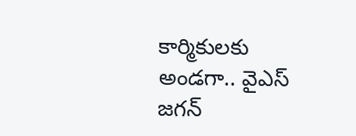కార్మికులకు అండగా.. వైఎస్ జగన్